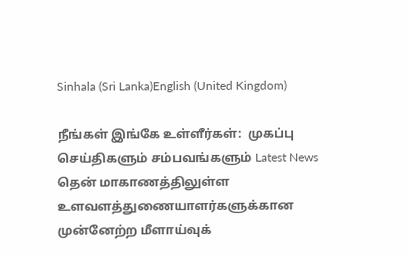Sinhala (Sri Lanka)English (United Kingdom)

நீங்கள் இங்கே உள்ளீர்கள்:  முகப்பு செய்திகளும் சம்பவங்களும் Latest News தென் மாகாணத்திலுள்ள உளவளத்துணையாளர்களுக்கான முன்னேற்ற மீளாய்வுக்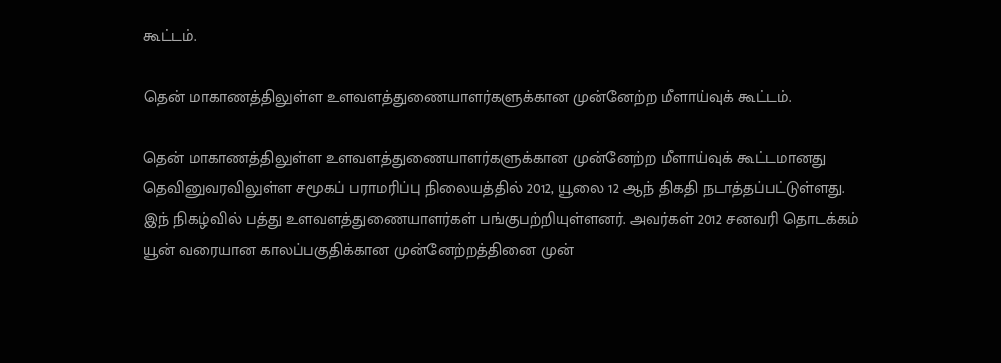கூட்டம்.

தென் மாகாணத்திலுள்ள உளவளத்துணையாளர்களுக்கான முன்னேற்ற மீளாய்வுக் கூட்டம்.

தென் மாகாணத்திலுள்ள உளவளத்துணையாளர்களுக்கான முன்னேற்ற மீளாய்வுக் கூட்டமானது தெவினுவரவிலுள்ள சமூகப் பராமரிப்பு நிலையத்தில் 2012, யூலை 12 ஆந் திகதி நடாத்தப்பட்டுள்ளது. இந் நிகழ்வில் பத்து உளவளத்துணையாளர்கள் பங்குபற்றியுள்ளனர். அவர்கள் 2012 சனவரி தொடக்கம் யூன் வரையான காலப்பகுதிக்கான முன்னேற்றத்தினை முன்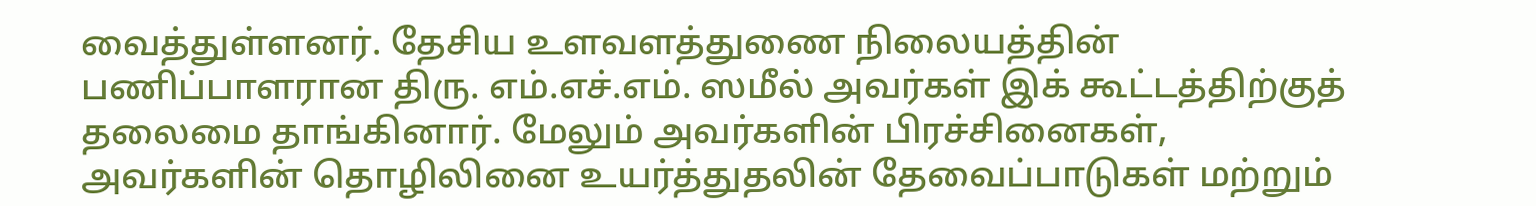வைத்துள்ளனர். தேசிய உளவளத்துணை நிலையத்தின் பணிப்பாளரான திரு. எம்.எச்.எம். ஸமீல் அவர்கள் இக் கூட்டத்திற்குத் தலைமை தாங்கினார். மேலும் அவர்களின் பிரச்சினைகள், அவர்களின் தொழிலினை உயர்த்துதலின் தேவைப்பாடுகள் மற்றும்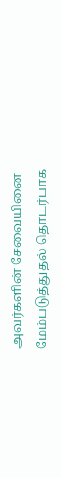அவர்களின் சேவையினை மேம்படுத்துதல் தொடர்பாக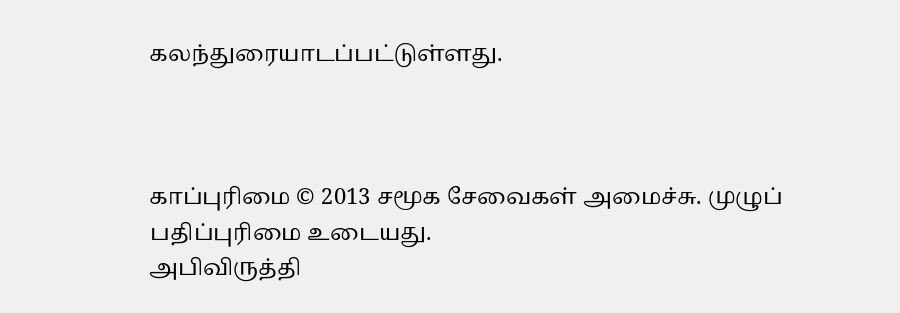கலந்துரையாடப்பட்டுள்ளது.



காப்புரிமை © 2013 சமூக சேவைகள் அமைச்சு. முழுப் பதிப்புரிமை உடையது.
அபிவிருத்தி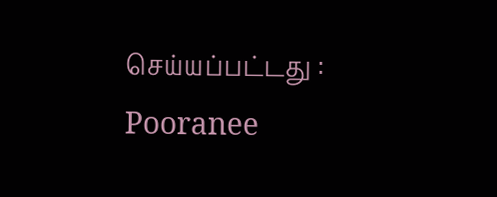செய்யப்பட்டது : Pooranee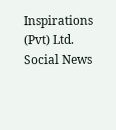Inspirations (Pvt) Ltd.
Social News